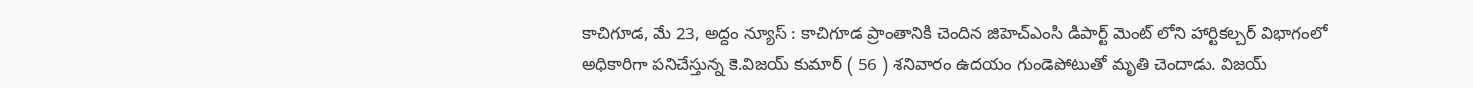కాచిగూడ, మే 23, అద్దం న్యూస్ : కాచిగూడ ప్రాంతానికి చెందిన జిహెచ్ఎంసి డిపార్ట్ మెంట్ లోని హార్టికల్చర్ విభాగంలో అధికారిగా పనిచేస్తున్న కె.విజయ్ కుమార్ ( 56 ) శనివారం ఉదయం గుండెపోటుతో మృతి చెందాడు. విజయ్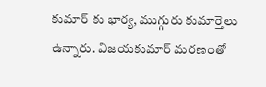కుమార్ కు భార్య, ముగ్గురు కుమార్తెలు ఉన్నారు. విజయకుమార్ మరణంతో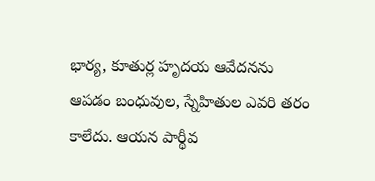భార్య, కూతుర్ల హృదయ ఆవేదనను ఆపడం బంధువుల, స్నేహితుల ఎవరి తరం కాలేదు. ఆయన పార్థీవ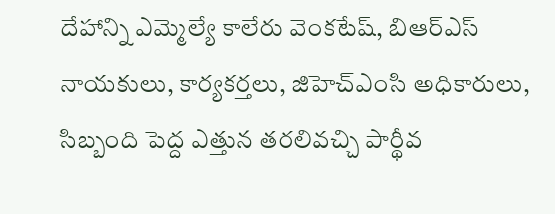దేహాన్ని ఎమ్మెల్యే కాలేరు వెంకటేష్, బిఆర్ఎస్ నాయకులు, కార్యకర్తలు, జిహెచ్ఎంసి అధికారులు, సిబ్బంది పెద్ద ఎత్తున తరలివచ్చి పార్థీవ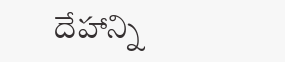దేహాన్ని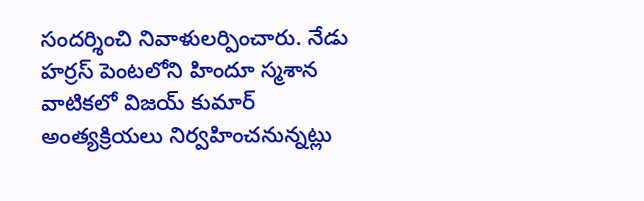సందర్శించి నివాళులర్పించారు. నేడు హర్రస్ పెంటలోని హిందూ స్మశాన వాటికలో విజయ్ కుమార్ అంత్యక్రియలు నిర్వహించనున్నట్లు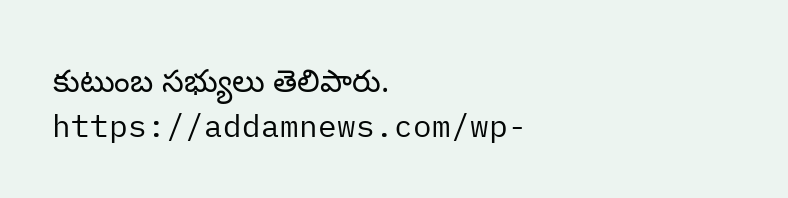కుటుంబ సభ్యులు తెలిపారు.
https://addamnews.com/wp-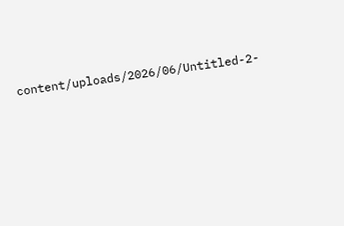content/uploads/2026/06/Untitled-2-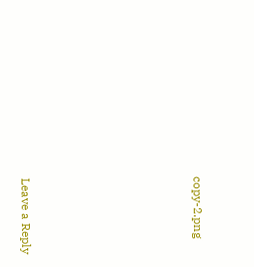copy-2.png











Leave a Reply